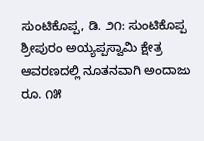ಸುಂಟಿಕೊಪ್ಪ, ಡಿ. ೨೧: ಸುಂಟಿಕೊಪ್ಪ ಶ್ರೀಪುರಂ ಅಯ್ಯಪ್ಪಸ್ವಾಮಿ ಕ್ಷೇತ್ರ ಆವರಣದಲ್ಲಿ ನೂತನವಾಗಿ ಅಂದಾಜು ರೂ. ೧೫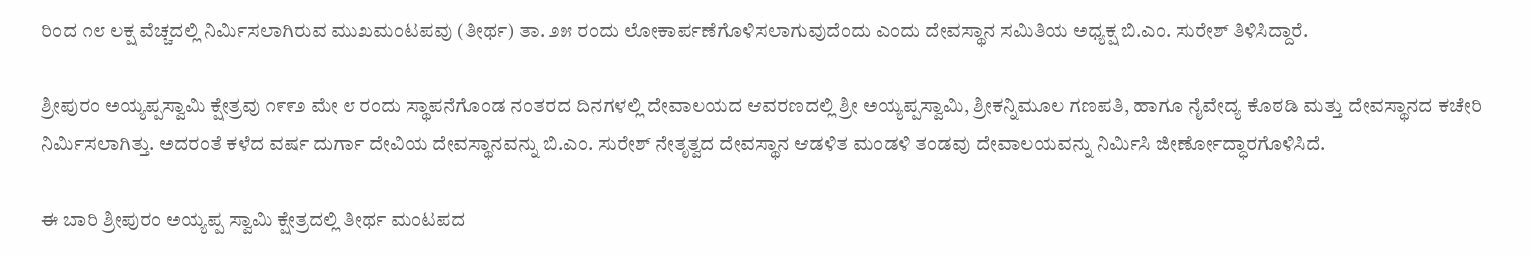ರಿಂದ ೧೮ ಲಕ್ಷ ವೆಚ್ಚದಲ್ಲಿ ನಿರ್ಮಿಸಲಾಗಿರುವ ಮುಖಮಂಟಪವು (ತೀರ್ಥ) ತಾ. ೨೫ ರಂದು ಲೋಕಾರ್ಪಣೆಗೊಳಿಸಲಾಗುವುದೆಂದು ಎಂದು ದೇವಸ್ಥಾನ ಸಮಿತಿಯ ಅಧ್ಯಕ್ಷ ಬಿ.ಎಂ. ಸುರೇಶ್ ತಿಳಿಸಿದ್ದಾರೆ.

ಶ್ರೀಪುರಂ ಅಯ್ಯಪ್ಪಸ್ವಾಮಿ ಕ್ಷೇತ್ರವು ೧೯೯೨ ಮೇ ೮ ರಂದು ಸ್ಥಾಪನೆಗೊಂಡ ನಂತರದ ದಿನಗಳಲ್ಲಿ ದೇವಾಲಯದ ಆವರಣದಲ್ಲಿ ಶ್ರೀ ಅಯ್ಯಪ್ಪಸ್ವಾಮಿ, ಶ್ರೀಕನ್ನಿಮೂಲ ಗಣಪತಿ, ಹಾಗೂ ನೈವೇದ್ಯ ಕೊಠಡಿ ಮತ್ತು ದೇವಸ್ಥಾನದ ಕಚೇರಿ ನಿರ್ಮಿಸಲಾಗಿತ್ತು. ಅದರಂತೆ ಕಳೆದ ವರ್ಷ ದುರ್ಗಾ ದೇವಿಯ ದೇವಸ್ಥಾನವನ್ನು ಬಿ.ಎಂ. ಸುರೇಶ್ ನೇತೃತ್ವದ ದೇವಸ್ಥಾನ ಆಡಳಿತ ಮಂಡಳಿ ತಂಡವು ದೇವಾಲಯವನ್ನು ನಿರ್ಮಿಸಿ ಜೀರ್ಣೋದ್ಧಾರಗೊಳಿಸಿದೆ.

ಈ ಬಾರಿ ಶ್ರೀಪುರಂ ಅಯ್ಯಪ್ಪ ಸ್ವಾಮಿ ಕ್ಷೇತ್ರದಲ್ಲಿ ತೀರ್ಥ ಮಂಟಪದ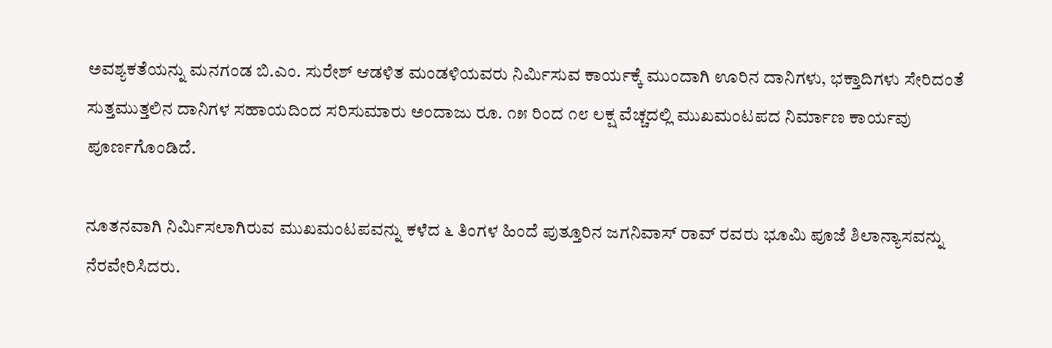ಅವಶ್ಯಕತೆಯನ್ನು ಮನಗಂಡ ಬಿ.ಎಂ. ಸುರೇಶ್ ಆಡಳಿತ ಮಂಡಳಿಯವರು ನಿರ್ಮಿಸುವ ಕಾರ್ಯಕ್ಕೆ ಮುಂದಾಗಿ ಊರಿನ ದಾನಿಗಳು, ಭಕ್ತಾದಿಗಳು ಸೇರಿದಂತೆ ಸುತ್ತಮುತ್ತಲಿನ ದಾನಿಗಳ ಸಹಾಯದಿಂದ ಸರಿಸುಮಾರು ಅಂದಾಜು ರೂ. ೧೫ ರಿಂದ ೧೮ ಲಕ್ಷ ವೆಚ್ಚದಲ್ಲಿ ಮುಖಮಂಟಪದ ನಿರ್ಮಾಣ ಕಾರ್ಯವು ಪೂರ್ಣಗೊಂಡಿದೆ.

ನೂತನವಾಗಿ ನಿರ್ಮಿಸಲಾಗಿರುವ ಮುಖಮಂಟಪವನ್ನು ಕಳೆದ ೬ ತಿಂಗಳ ಹಿಂದೆ ಪುತ್ತೂರಿನ ಜಗನಿವಾಸ್ ರಾವ್ ರವರು ಭೂಮಿ ಪೂಜೆ ಶಿಲಾನ್ಯಾಸವನ್ನು ನೆರವೇರಿಸಿದರು.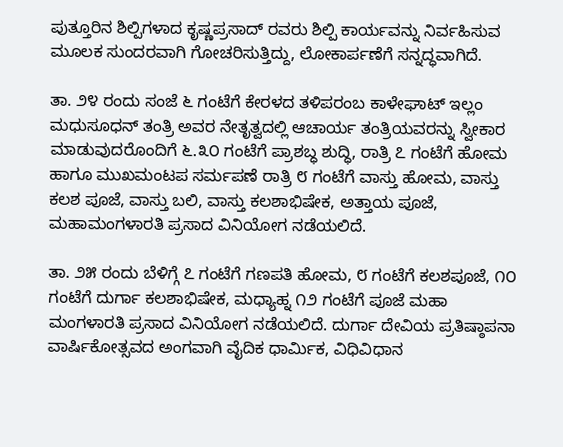ಪುತ್ತೂರಿನ ಶಿಲ್ಪಿಗಳಾದ ಕೃಷ್ಣಪ್ರಸಾದ್ ರವರು ಶಿಲ್ಪಿ ಕಾರ್ಯವನ್ನು ನಿರ್ವಹಿಸುವ ಮೂಲಕ ಸುಂದರವಾಗಿ ಗೋಚರಿಸುತ್ತಿದ್ದು, ಲೋಕಾರ್ಪಣೆಗೆ ಸನ್ನದ್ಧವಾಗಿದೆ.

ತಾ. ೨೪ ರಂದು ಸಂಜೆ ೬ ಗಂಟೆಗೆ ಕೇರಳದ ತಳಿಪರಂಬ ಕಾಳೇಘಾಟ್ ಇಲ್ಲಂ ಮಧುಸೂಧನ್ ತಂತ್ರಿ ಅವರ ನೇತೃತ್ವದಲ್ಲಿ ಆಚಾರ್ಯ ತಂತ್ರಿಯವರನ್ನು ಸ್ವೀಕಾರ ಮಾಡುವುದರೊಂದಿಗೆ ೬.೩೦ ಗಂಟೆಗೆ ಪ್ರಾಶಬ್ಧ ಶುದ್ಧಿ, ರಾತ್ರಿ ೭ ಗಂಟೆಗೆ ಹೋಮ ಹಾಗೂ ಮುಖಮಂಟಪ ಸರ್ಮಪಣೆ ರಾತ್ರಿ ೮ ಗಂಟೆಗೆ ವಾಸ್ತು ಹೋಮ, ವಾಸ್ತು ಕಲಶ ಪೂಜೆ, ವಾಸ್ತು ಬಲಿ, ವಾಸ್ತು ಕಲಶಾಭಿಷೇಕ, ಅತ್ತಾಯ ಪೂಜೆ, ಮಹಾಮಂಗಳಾರತಿ ಪ್ರಸಾದ ವಿನಿಯೋಗ ನಡೆಯಲಿದೆ.

ತಾ. ೨೫ ರಂದು ಬೆಳಿಗ್ಗೆ ೭ ಗಂಟೆಗೆ ಗಣಪತಿ ಹೋಮ, ೮ ಗಂಟೆಗೆ ಕಲಶಪೂಜೆ, ೧೦ ಗಂಟೆಗೆ ದುರ್ಗಾ ಕಲಶಾಭಿಷೇಕ, ಮಧ್ಯಾಹ್ನ ೧೨ ಗಂಟೆಗೆ ಪೂಜೆ ಮಹಾ ಮಂಗಳಾರತಿ ಪ್ರಸಾದ ವಿನಿಯೋಗ ನಡೆಯಲಿದೆ. ದುರ್ಗಾ ದೇವಿಯ ಪ್ರತಿಷ್ಠಾಪನಾ ವಾರ್ಷಿಕೋತ್ಸವದ ಅಂಗವಾಗಿ ವೈದಿಕ ಧಾರ್ಮಿಕ, ವಿಧಿವಿಧಾನ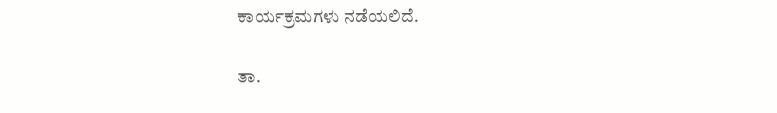ಕಾರ್ಯಕ್ರಮಗಳು ನಡೆಯಲಿದೆ.

ತಾ.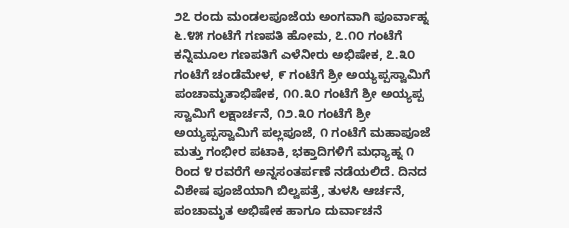೨೭ ರಂದು ಮಂಡಲಪೂಜೆಯ ಅಂಗವಾಗಿ ಪೂರ್ವಾಹ್ನ ೬.೪೫ ಗಂಟೆಗೆ ಗಣಪತಿ ಹೋಮ, ೭.೧೦ ಗಂಟೆಗೆ ಕನ್ನಿಮೂಲ ಗಣಪತಿಗೆ ಎಳೆನೀರು ಅಭಿಷೇಕ, ೭.೩೦ ಗಂಟೆಗೆ ಚಂಡೆಮೇಳ, ೯ ಗಂಟೆಗೆ ಶ್ರೀ ಅಯ್ಯಪ್ಪಸ್ವಾಮಿಗೆ ಪಂಚಾಮೃತಾಭಿಷೇಕ, ೧೧.೩೦ ಗಂಟೆಗೆ ಶ್ರೀ ಅಯ್ಯಪ್ಪ ಸ್ವಾಮಿಗೆ ಲಕ್ಷಾರ್ಚನೆ, ೧೨.೩೦ ಗಂಟೆಗೆ ಶ್ರೀ ಅಯ್ಯಪ್ಪಸ್ವಾಮಿಗೆ ಪಲ್ಲಪೂಜೆ, ೧ ಗಂಟೆಗೆ ಮಹಾಪೂಜೆ ಮತ್ತು ಗಂಭೀರ ಪಟಾಕಿ, ಭಕ್ತಾದಿಗಳಿಗೆ ಮಧ್ಯಾಹ್ನ ೧ ರಿಂದ ೪ ರವರೆಗೆ ಅನ್ನಸಂತರ್ಪಣೆ ನಡೆಯಲಿದೆ. ದಿನದ ವಿಶೇಷ ಪೂಜೆಯಾಗಿ ಬಿಲ್ವಪತ್ರೆ, ತುಳಸಿ ಆರ್ಚನೆ, ಪಂಚಾಮೃತ ಅಭಿಷೇಕ ಹಾಗೂ ದುರ್ವಾಚನೆ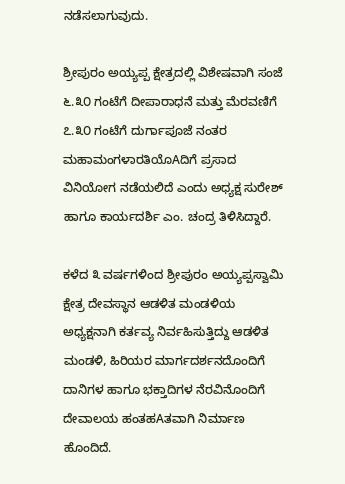ನಡೆಸಲಾಗುವುದು.

ಶ್ರೀಪುರಂ ಅಯ್ಯಪ್ಪ ಕ್ಷೇತ್ರದಲ್ಲಿ ವಿಶೇಷವಾಗಿ ಸಂಜೆ ೬.೩೦ ಗಂಟೆಗೆ ದೀಪಾರಾಧನೆ ಮತ್ತು ಮೆರವಣಿಗೆ ೭.೩೦ ಗಂಟೆಗೆ ದುರ್ಗಾಪೂಜೆ ನಂತರ ಮಹಾಮಂಗಳಾರತಿಯೊAದಿಗೆ ಪ್ರಸಾದ ವಿನಿಯೋಗ ನಡೆಯಲಿದೆ ಎಂದು ಅಧ್ಯಕ್ಷ ಸುರೇಶ್ ಹಾಗೂ ಕಾರ್ಯದರ್ಶಿ ಎಂ. ಚಂದ್ರ ತಿಳಿಸಿದ್ದಾರೆ.

ಕಳೆದ ೩ ವರ್ಷಗಳಿಂದ ಶ್ರೀಪುರಂ ಅಯ್ಯಪ್ಪಸ್ವಾಮಿ ಕ್ಷೇತ್ರ ದೇವಸ್ಥಾನ ಆಡಳಿತ ಮಂಡಳಿಯ ಅಧ್ಯಕ್ಷನಾಗಿ ಕರ್ತವ್ಯ ನಿರ್ವಹಿಸುತ್ತಿದ್ದು ಆಡಳಿತ ಮಂಡಳಿ, ಹಿರಿಯರ ಮಾರ್ಗದರ್ಶನದೊಂದಿಗೆ ದಾನಿಗಳ ಹಾಗೂ ಭಕ್ತಾದಿಗಳ ನೆರವಿನೊಂದಿಗೆ ದೇವಾಲಯ ಹಂತಹAತವಾಗಿ ನಿರ್ಮಾಣ ಹೊಂದಿದೆ.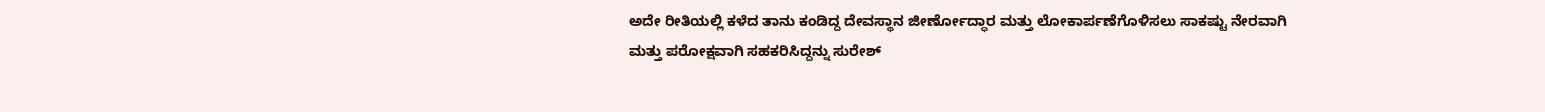ಅದೇ ರೀತಿಯಲ್ಲಿ ಕಳೆದ ತಾನು ಕಂಡಿದ್ದ ದೇವಸ್ಥಾನ ಜೀರ್ಣೋದ್ಧಾರ ಮತ್ತು ಲೋಕಾರ್ಪಣೆಗೊಳಿಸಲು ಸಾಕಷ್ಟು ನೇರವಾಗಿ ಮತ್ತು ಪರೋಕ್ಷವಾಗಿ ಸಹಕರಿಸಿದ್ದನ್ನು ಸುರೇಶ್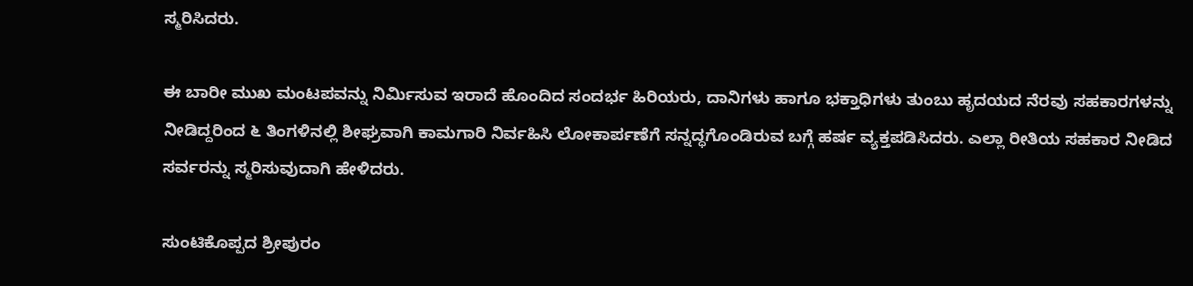ಸ್ಮರಿಸಿದರು.

ಈ ಬಾರೀ ಮುಖ ಮಂಟಪವನ್ನು ನಿರ್ಮಿಸುವ ಇರಾದೆ ಹೊಂದಿದ ಸಂದರ್ಭ ಹಿರಿಯರು, ದಾನಿಗಳು ಹಾಗೂ ಭಕ್ತಾಧಿಗಳು ತುಂಬು ಹೃದಯದ ನೆರವು ಸಹಕಾರಗಳನ್ನು ನೀಡಿದ್ದರಿಂದ ೬ ತಿಂಗಳಿನಲ್ಲಿ ಶೀಘ್ರವಾಗಿ ಕಾಮಗಾರಿ ನಿರ್ವಹಿಸಿ ಲೋಕಾರ್ಪಣೆಗೆ ಸನ್ನದ್ಧಗೊಂಡಿರುವ ಬಗ್ಗೆ ಹರ್ಷ ವ್ಯಕ್ತಪಡಿಸಿದರು. ಎಲ್ಲಾ ರೀತಿಯ ಸಹಕಾರ ನೀಡಿದ ಸರ್ವರನ್ನು ಸ್ಮರಿಸುವುದಾಗಿ ಹೇಳಿದರು.

ಸುಂಟಿಕೊಪ್ಪದ ಶ್ರೀಪುರಂ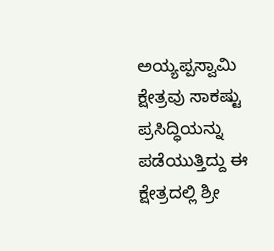ಅಯ್ಯಪ್ಪಸ್ವಾಮಿ ಕ್ಷೇತ್ರವು ಸಾಕಷ್ಟು ಪ್ರಸಿದ್ಧಿಯನ್ನು ಪಡೆಯುತ್ತಿದ್ದು ಈ ಕ್ಷೇತ್ರದಲ್ಲಿ ಶ್ರೀ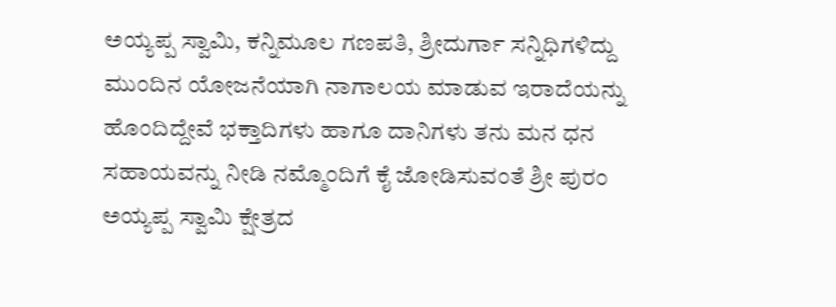ಅಯ್ಯಪ್ಪ ಸ್ವಾಮಿ, ಕನ್ನಿಮೂಲ ಗಣಪತಿ, ಶ್ರೀದುರ್ಗಾ ಸನ್ನಿಧಿಗಳಿದ್ದು ಮುಂದಿನ ಯೋಜನೆಯಾಗಿ ನಾಗಾಲಯ ಮಾಡುವ ಇರಾದೆಯನ್ನು ಹೊಂದಿದ್ದೇವೆ ಭಕ್ತಾದಿಗಳು ಹಾಗೂ ದಾನಿಗಳು ತನು ಮನ ಧನ ಸಹಾಯವನ್ನು ನೀಡಿ ನಮ್ಮೊಂದಿಗೆ ಕೈ ಜೋಡಿಸುವಂತೆ ಶ್ರೀ ಪುರಂ ಅಯ್ಯಪ್ಪ ಸ್ವಾಮಿ ಕ್ಷೇತ್ರದ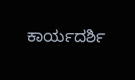ಕಾರ್ಯದರ್ಶಿ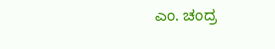ಎಂ. ಚಂದ್ರ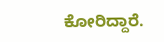ಕೋರಿದ್ದಾರೆ.